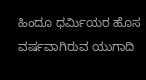ಹಿಂದೂ ಧರ್ಮಿಯರ ಹೊಸ ವರ್ಷವಾಗಿರುವ ಯುಗಾದಿ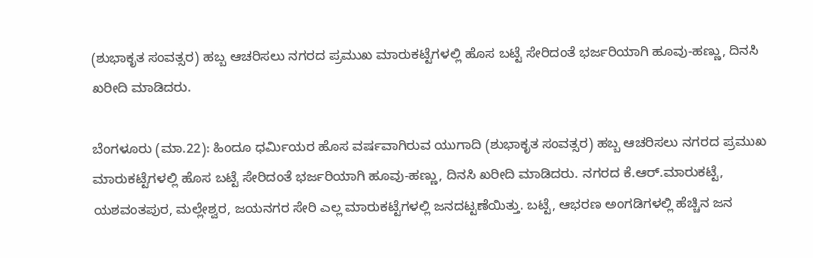(ಶುಭಾಕೃತ ಸಂವತ್ಸರ) ಹಬ್ಬ ಆಚರಿಸಲು ನಗರದ ಪ್ರಮುಖ ಮಾರುಕಟ್ಟೆಗಳಲ್ಲಿ ಹೊಸ ಬಟ್ಟೆ ಸೇರಿದಂತೆ ಭರ್ಜರಿಯಾಗಿ ಹೂವು-ಹಣ್ಣು, ದಿನಸಿ ಖರೀದಿ ಮಾಡಿದರು.

ಬೆಂಗಳೂರು (ಮಾ.22): ಹಿಂದೂ ಧರ್ಮಿಯರ ಹೊಸ ವರ್ಷವಾಗಿರುವ ಯುಗಾದಿ (ಶುಭಾಕೃತ ಸಂವತ್ಸರ) ಹಬ್ಬ ಆಚರಿಸಲು ನಗರದ ಪ್ರಮುಖ ಮಾರುಕಟ್ಟೆಗಳಲ್ಲಿ ಹೊಸ ಬಟ್ಟೆ ಸೇರಿದಂತೆ ಭರ್ಜರಿಯಾಗಿ ಹೂವು-ಹಣ್ಣು, ದಿನಸಿ ಖರೀದಿ ಮಾಡಿದರು. ನಗರದ ಕೆ.ಆರ್‌.ಮಾರುಕಟ್ಟೆ, ಯಶವಂತಪುರ, ಮಲ್ಲೇಶ್ವರ, ಜಯನಗರ ಸೇರಿ ಎಲ್ಲ ಮಾರುಕಟ್ಟೆಗಳಲ್ಲಿ ಜನದಟ್ಟಣೆಯಿತ್ತು. ಬಟ್ಟೆ, ಆಭರಣ ಅಂಗಡಿಗಳಲ್ಲಿ ಹೆಚ್ಚಿನ ಜನ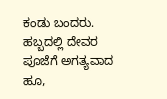ಕಂಡು ಬಂದರು. ಹಬ್ಬದಲ್ಲಿ ದೇವರ ಪೂಜೆಗೆ ಅಗತ್ಯವಾದ ಹೂ,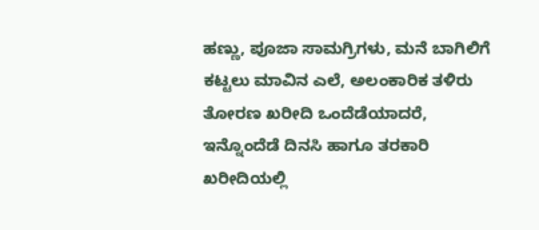ಹಣ್ಣು, ಪೂಜಾ ಸಾಮಗ್ರಿಗಳು, ಮನೆ ಬಾಗಿಲಿಗೆ ಕಟ್ಟಲು ಮಾವಿನ ಎಲೆ, ಅಲಂಕಾರಿಕ ತಳಿರು ತೋರಣ ಖರೀದಿ ಒಂದೆಡೆಯಾದರೆ, ಇನ್ನೊಂದೆಡೆ ದಿನಸಿ ಹಾಗೂ ತರಕಾರಿ ಖರೀದಿಯಲ್ಲಿ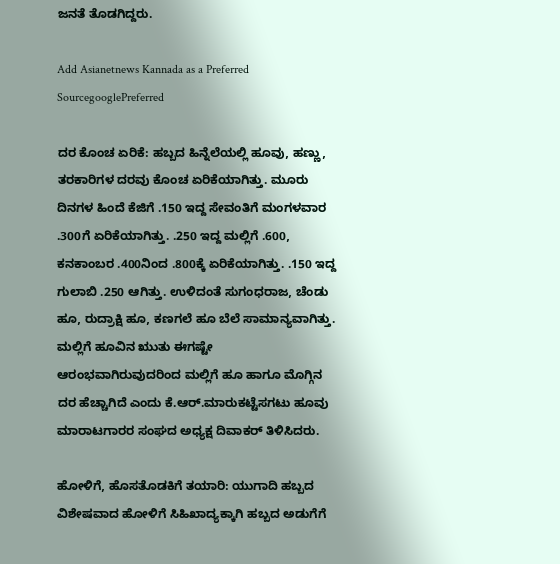ಜನತೆ ತೊಡಗಿದ್ದರು.

Add Asianetnews Kannada as a Preferred SourcegooglePreferred

ದರ ಕೊಂಚ ಏರಿಕೆ: ಹಬ್ಬದ ಹಿನ್ನೆಲೆಯಲ್ಲಿ ಹೂವು, ಹಣ್ಣು, ತರಕಾರಿಗಳ ದರವು ಕೊಂಚ ಏರಿಕೆಯಾಗಿತ್ತು. ಮೂರು ದಿನಗಳ ಹಿಂದೆ ಕೆಜಿಗೆ .150 ಇದ್ದ ಸೇವಂತಿಗೆ ಮಂಗಳವಾರ .300ಗೆ ಏರಿಕೆಯಾಗಿತ್ತು. .250 ಇದ್ದ ಮಲ್ಲಿಗೆ .600, ಕನಕಾಂಬರ .400ನಿಂದ .800ಕ್ಕೆ ಏರಿಕೆಯಾಗಿತ್ತು. .150 ಇದ್ದ ಗುಲಾಬಿ .250 ಆಗಿತ್ತು. ಉಳಿದಂತೆ ಸುಗಂಧರಾಜ, ಚೆಂಡು ಹೂ, ರುದ್ರಾಕ್ಷಿ ಹೂ, ಕಣಗಲೆ ಹೂ ಬೆಲೆ ಸಾಮಾನ್ಯವಾಗಿತ್ತು. ಮಲ್ಲಿಗೆ ಹೂವಿನ ಋುತು ಈಗಷ್ಟೇ ಆರಂಭವಾಗಿರುವುದರಿಂದ ಮಲ್ಲಿಗೆ ಹೂ ಹಾಗೂ ಮೊಗ್ಗಿನ ದರ ಹೆಚ್ಚಾಗಿದೆ ಎಂದು ಕೆ.ಆರ್‌.ಮಾರುಕಟ್ಟೆಸಗಟು ಹೂವು ಮಾರಾಟಗಾರರ ಸಂಘದ ಅಧ್ಯಕ್ಷ ದಿವಾಕರ್‌ ತಿಳಿಸಿದರು.

ಹೋಳಿಗೆ, ಹೊಸತೊಡಕಿಗೆ ತಯಾರಿ: ಯುಗಾದಿ ಹಬ್ಬದ ವಿಶೇಷವಾದ ಹೋಳಿಗೆ ಸಿಹಿಖಾದ್ಯಕ್ಕಾಗಿ ಹಬ್ಬದ ಅಡುಗೆಗೆ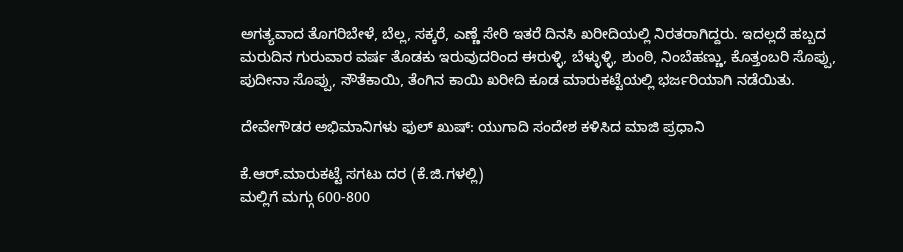ಅಗತ್ಯವಾದ ತೊಗರಿಬೇಳೆ, ಬೆಲ್ಲ, ಸಕ್ಕರೆ, ಎಣ್ಣೆ ಸೇರಿ ಇತರೆ ದಿನಸಿ ಖರೀದಿಯಲ್ಲಿ ನಿರತರಾಗಿದ್ದರು. ಇದಲ್ಲದೆ ಹಬ್ಬದ ಮರುದಿನ ಗುರುವಾರ ವರ್ಷ ತೊಡಕು ಇರುವುದರಿಂದ ಈರುಳ್ಳಿ, ಬೆಳ್ಳುಳ್ಳಿ, ಶುಂಠಿ, ನಿಂಬೆಹಣ್ಣು, ಕೊತ್ತಂಬರಿ ಸೊಪ್ಪು, ಪುದೀನಾ ಸೊಪ್ಪು, ಸೌತೆಕಾಯಿ, ತೆಂಗಿನ ಕಾಯಿ ಖರೀದಿ ಕೂಡ ಮಾರುಕಟ್ಟೆಯಲ್ಲಿ ಭರ್ಜರಿಯಾಗಿ ನಡೆಯಿತು.

ದೇವೇಗೌಡರ ಅಭಿಮಾನಿಗಳು ಫುಲ್‌ ಖುಷ್: ಯುಗಾದಿ ಸಂದೇಶ ಕಳಿಸಿದ ಮಾಜಿ ಪ್ರಧಾನಿ

ಕೆ.ಆರ್‌.ಮಾರುಕಟ್ಟೆ ಸಗಟು ದರ (ಕೆ.ಜಿ.ಗಳಲ್ಲಿ)
ಮಲ್ಲಿಗೆ ಮಗ್ಗು 600-800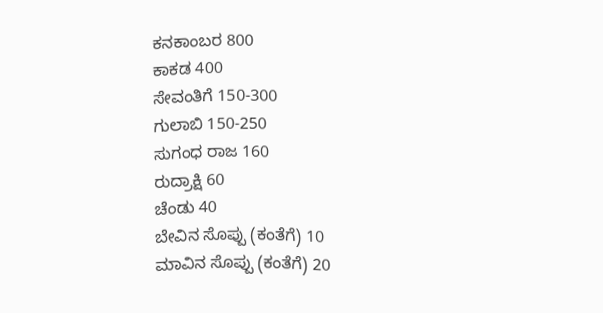ಕನಕಾಂಬರ 800
ಕಾಕಡ 400
ಸೇವಂತಿಗೆ 150-300
ಗುಲಾಬಿ 150-250
ಸುಗಂಧ ರಾಜ 160
ರುದ್ರಾಕ್ಷಿ 60
ಚೆಂಡು 40
ಬೇವಿನ ಸೊಪ್ಪು (ಕಂತೆಗೆ) 10
ಮಾವಿನ ಸೊಪ್ಪು (ಕಂತೆಗೆ) 20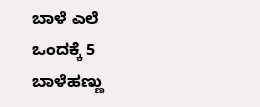ಬಾಳೆ ಎಲೆ ಒಂದಕ್ಕೆ 5
ಬಾಳೆಹಣ್ಣು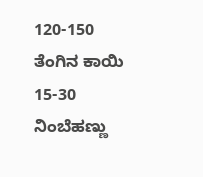120-150
ತೆಂಗಿನ ಕಾಯಿ 15-30
ನಿಂಬೆಹಣ್ಣು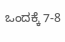ಒಂದಕ್ಕೆ 7-8